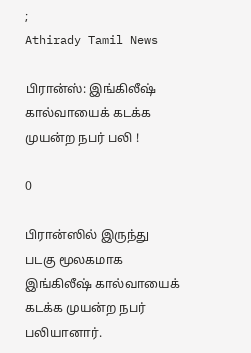;
Athirady Tamil News

பிரான்ஸ்: இங்கிலீஷ் கால்வாயைக் கடக்க முயன்ற நபர் பலி !

0

பிரான்ஸில் இருந்து படகு மூலகமாக இங்கிலீஷ் கால்வாயைக் கடக்க முயன்ற நபர் பலியானார்.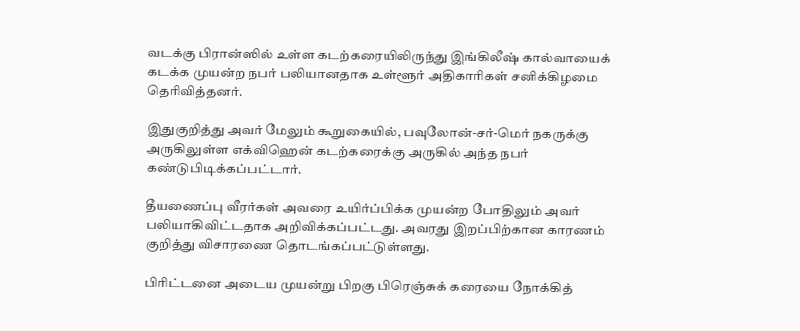வடக்கு பிரான்ஸில் உள்ள கடற்கரையிலிருந்து இங்கிலீஷ் கால்வாயைக் கடக்க முயன்ற நபர் பலியானதாக உள்ளூர் அதிகாரிகள் சனிக்கிழமை தெரிவித்தனர்.

இதுகுறித்து அவர் மேலும் கூறுகையில், பவுலோன்-சர்-மெர் நகருக்கு அருகிலுள்ள எக்விஹென் கடற்கரைக்கு அருகில் அந்த நபர் கண்டுபிடிக்கப்பட்டார்.

தீயணைப்பு வீரர்கள் அவரை உயிர்ப்பிக்க முயன்ற போதிலும் அவர் பலியாகிவிட்டதாக அறிவிக்கப்பட்டது. அவரது இறப்பிற்கான காரணம் குறித்து விசாரணை தொடங்கப்பட்டுள்ளது.

பிரிட்டனை அடைய முயன்று பிறகு பிரெஞ்சுக் கரையை நோக்கித்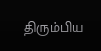திரும்பிய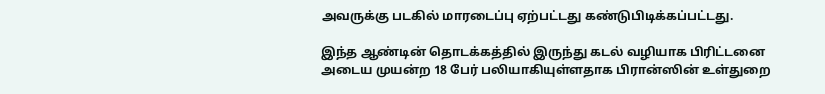அவருக்கு படகில் மாரடைப்பு ஏற்பட்டது கண்டுபிடிக்கப்பட்டது.

இந்த ஆண்டின் தொடக்கத்தில் இருந்து கடல் வழியாக பிரிட்டனை அடைய முயன்ற 18 பேர் பலியாகியுள்ளதாக பிரான்ஸின் உள்துறை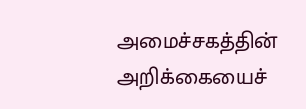அமைச்சகத்தின் அறிக்கையைச்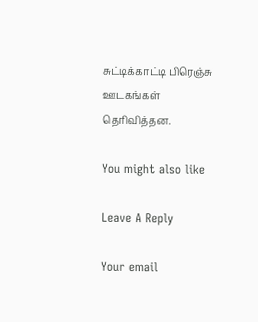சுட்டிக்காட்டி பிரெஞ்சு ஊடகங்கள் தெரிவித்தன.

You might also like

Leave A Reply

Your email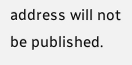address will not be published.